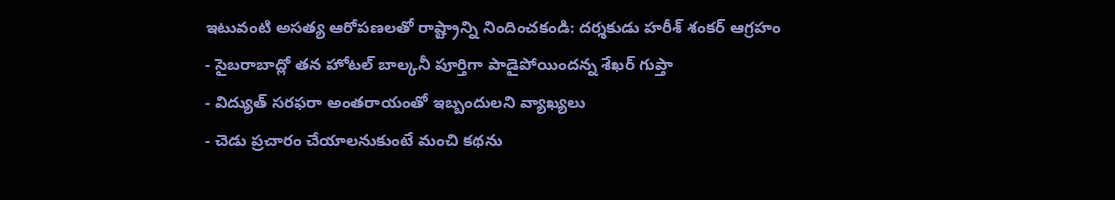ఇటువంటి అసత్య ఆరోపణలతో రాష్ట్రాన్ని నిందించకండి: దర్శకుడు హరీశ్ శంకర్ ఆగ్రహం
- సైబరాబాద్లో తన హోటల్ బాల్కనీ పూర్తిగా పాడైపోయిందన్న శేఖర్ గుప్తా
- విద్యుత్ సరఫరా అంతరాయంతో ఇబ్బందులని వ్యాఖ్యలు
- చెడు ప్రచారం చేయాలనుకుంటే మంచి కథను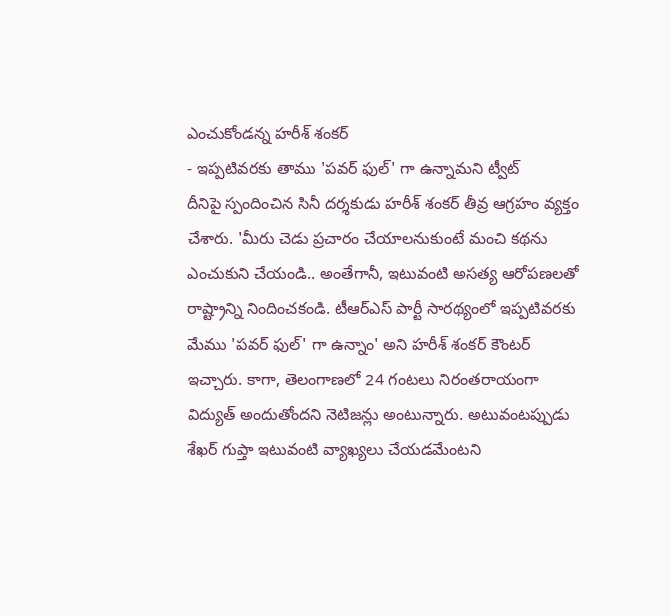ఎంచుకోండన్న హరీశ్ శంకర్
- ఇప్పటివరకు తాము 'పవర్ ఫుల్' గా ఉన్నామని ట్వీట్
దీనిపై స్పందించిన సినీ దర్శకుడు హరీశ్ శంకర్ తీవ్ర ఆగ్రహం వ్యక్తం చేశారు. 'మీరు చెడు ప్రచారం చేయాలనుకుంటే మంచి కథను ఎంచుకుని చేయండి.. అంతేగానీ, ఇటువంటి అసత్య ఆరోపణలతో రాష్ట్రాన్ని నిందించకండి. టీఆర్ఎస్ పార్టీ సారథ్యంలో ఇప్పటివరకు మేము 'పవర్ ఫుల్' గా ఉన్నాం' అని హరీశ్ శంకర్ కౌంటర్ ఇచ్చారు. కాగా, తెలంగాణలో 24 గంటలు నిరంతరాయంగా విద్యుత్ అందుతోందని నెటిజన్లు అంటున్నారు. అటువంటప్పుడు శేఖర్ గుప్తా ఇటువంటి వ్యాఖ్యలు చేయడమేంటని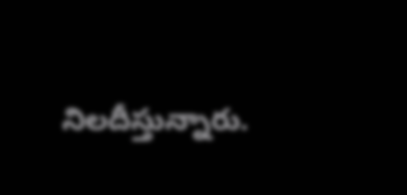నిలదీస్తున్నారు.